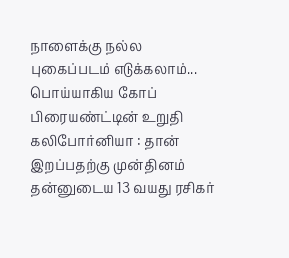நாளைக்கு நல்ல புகைப்படம் எடுக்கலாம்... பொய்யாகிய கோப் பிரையண்ட்டின் உறுதி
கலிபோர்னியா : தான் இறப்பதற்கு முன்தினம் தன்னுடைய 13 வயது ரசிகர்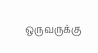ஒருவருக்கு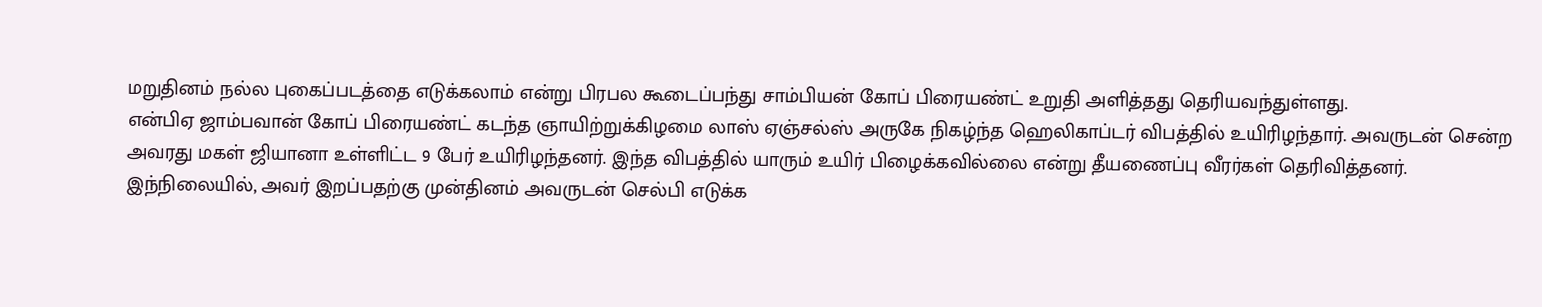மறுதினம் நல்ல புகைப்படத்தை எடுக்கலாம் என்று பிரபல கூடைப்பந்து சாம்பியன் கோப் பிரையண்ட் உறுதி அளித்தது தெரியவந்துள்ளது.
என்பிஏ ஜாம்பவான் கோப் பிரையண்ட் கடந்த ஞாயிற்றுக்கிழமை லாஸ் ஏஞ்சல்ஸ் அருகே நிகழ்ந்த ஹெலிகாப்டர் விபத்தில் உயிரிழந்தார். அவருடன் சென்ற அவரது மகள் ஜியானா உள்ளிட்ட 9 பேர் உயிரிழந்தனர். இந்த விபத்தில் யாரும் உயிர் பிழைக்கவில்லை என்று தீயணைப்பு வீரர்கள் தெரிவித்தனர்.
இந்நிலையில், அவர் இறப்பதற்கு முன்தினம் அவருடன் செல்பி எடுக்க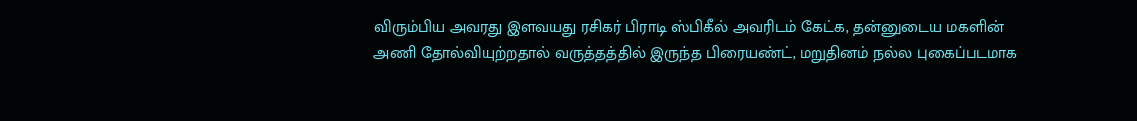விரும்பிய அவரது இளவயது ரசிகர் பிராடி ஸ்பிகீல் அவரிடம் கேட்க, தன்னுடைய மகளின் அணி தோல்வியுற்றதால் வருத்தத்தில் இருந்த பிரையண்ட், மறுதினம் நல்ல புகைப்படமாக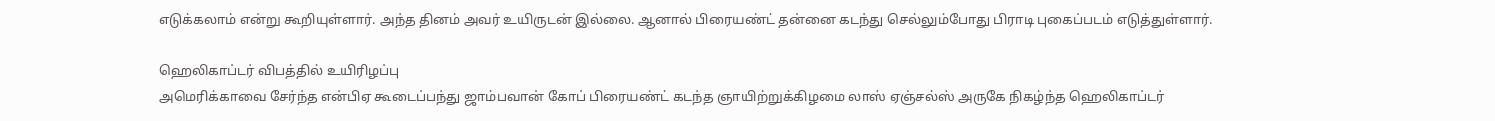எடுக்கலாம் என்று கூறியுள்ளார். அந்த தினம் அவர் உயிருடன் இல்லை. ஆனால் பிரையண்ட் தன்னை கடந்து செல்லும்போது பிராடி புகைப்படம் எடுத்துள்ளார்.

ஹெலிகாப்டர் விபத்தில் உயிரிழப்பு
அமெரிக்காவை சேர்ந்த என்பிஏ கூடைப்பந்து ஜாம்பவான் கோப் பிரையண்ட் கடந்த ஞாயிற்றுக்கிழமை லாஸ் ஏஞ்சல்ஸ் அருகே நிகழ்ந்த ஹெலிகாப்டர்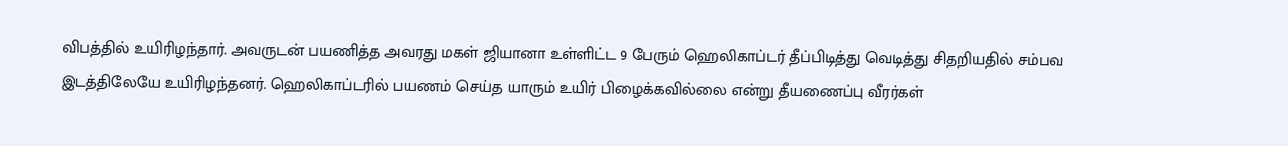விபத்தில் உயிரிழந்தார். அவருடன் பயணித்த அவரது மகள் ஜியானா உள்ளிட்ட 9 பேரும் ஹெலிகாப்டர் தீப்பிடித்து வெடித்து சிதறியதில் சம்பவ இடத்திலேயே உயிரிழந்தனர். ஹெலிகாப்டரில் பயணம் செய்த யாரும் உயிர் பிழைக்கவில்லை என்று தீயணைப்பு வீரர்கள்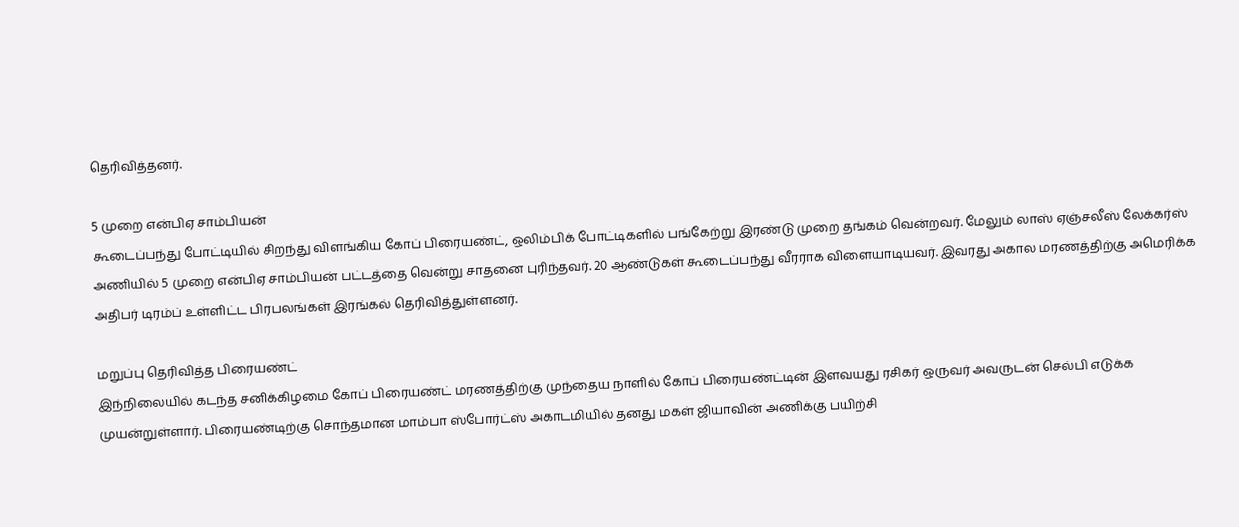தெரிவித்தனர்.

5 முறை என்பிஏ சாம்பியன்
கூடைப்பந்து போட்டியில் சிறந்து விளங்கிய கோப் பிரையண்ட், ஒலிம்பிக் போட்டிகளில் பங்கேற்று இரண்டு முறை தங்கம் வென்றவர். மேலும் லாஸ் ஏஞ்சலீஸ் லேக்கர்ஸ் அணியில் 5 முறை என்பிஏ சாம்பியன் பட்டத்தை வென்று சாதனை புரிந்தவர். 20 ஆண்டுகள் கூடைப்பந்து வீரராக விளையாடியவர். இவரது அகால மரணத்திற்கு அமெரிக்க அதிபர் டிரம்ப் உள்ளிட்ட பிரபலங்கள் இரங்கல் தெரிவித்துள்ளனர்.

மறுப்பு தெரிவித்த பிரையண்ட்
இந்நிலையில் கடந்த சனிக்கிழமை கோப் பிரையண்ட் மரணத்திற்கு முந்தைய நாளில் கோப் பிரையண்ட்டின் இளவயது ரசிகர் ஒருவர் அவருடன் செல்பி எடுக்க முயன்றுள்ளார். பிரையண்டிற்கு சொந்தமான மாம்பா ஸ்போர்ட்ஸ் அகாடமியில் தனது மகள் ஜியாவின் அணிக்கு பயிற்சி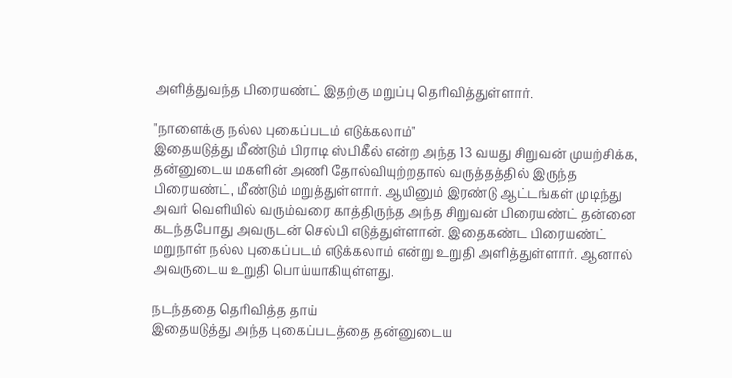அளித்துவந்த பிரையண்ட் இதற்கு மறுப்பு தெரிவித்துள்ளார்.

"நாளைக்கு நல்ல புகைப்படம் எடுக்கலாம்"
இதையடுத்து மீண்டும் பிராடி ஸ்பிகீல் என்ற அந்த 13 வயது சிறுவன் முயற்சிக்க, தன்னுடைய மகளின் அணி தோல்வியுற்றதால் வருத்தத்தில் இருந்த பிரையண்ட், மீண்டும் மறுத்துள்ளார். ஆயினும் இரண்டு ஆட்டங்கள் முடிந்து அவர் வெளியில் வரும்வரை காத்திருந்த அந்த சிறுவன் பிரையண்ட் தன்னை கடந்தபோது அவருடன் செல்பி எடுத்துள்ளான். இதைகண்ட பிரையண்ட் மறுநாள் நல்ல புகைப்படம் எடுக்கலாம் என்று உறுதி அளித்துள்ளார். ஆனால் அவருடைய உறுதி பொய்யாகியுள்ளது.

நடந்ததை தெரிவித்த தாய்
இதையடுத்து அந்த புகைப்படத்தை தன்னுடைய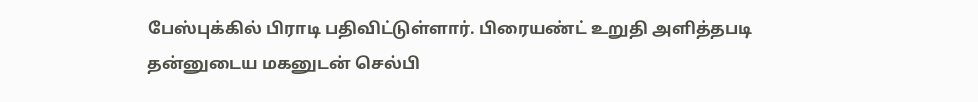பேஸ்புக்கில் பிராடி பதிவிட்டுள்ளார். பிரையண்ட் உறுதி அளித்தபடி தன்னுடைய மகனுடன் செல்பி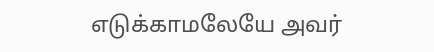எடுக்காமலேயே அவர்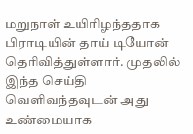மறுநாள் உயிரிழந்ததாக பிராடியின் தாய் டியோன் தெரிவித்துள்ளார். முதலில் இந்த செய்தி வெளிவந்தவுடன் அது உண்மையாக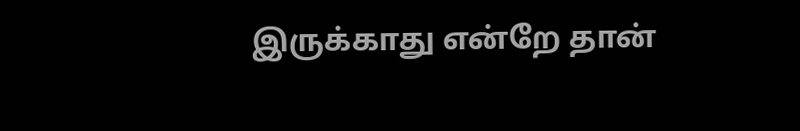இருக்காது என்றே தான்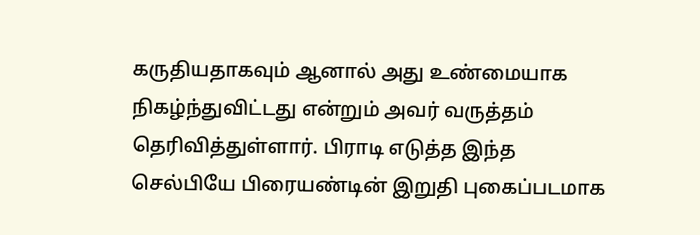கருதியதாகவும் ஆனால் அது உண்மையாக நிகழ்ந்துவிட்டது என்றும் அவர் வருத்தம் தெரிவித்துள்ளார். பிராடி எடுத்த இந்த செல்பியே பிரையண்டின் இறுதி புகைப்படமாக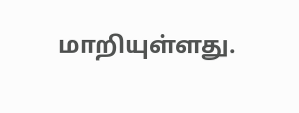மாறியுள்ளது.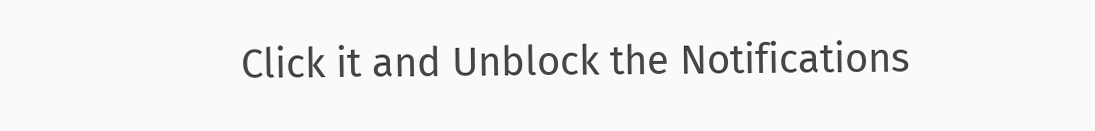Click it and Unblock the Notifications